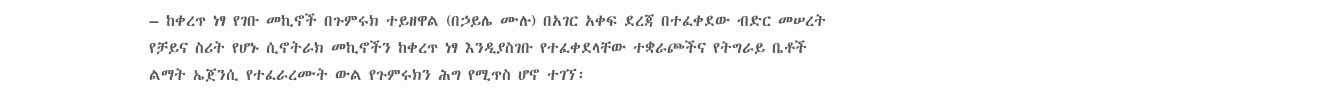– ከቀረጥ ነፃ የገቡ መኪኖች በጉምሩክ ተይዘዋል (በኃይሌ ሙሉ) በአገር አቀፍ ደረጃ በተፈቀደው ብድር መሠረት የቻይና ስሪት የሆኑ ሲኖትራክ መኪኖችን ከቀረጥ ነፃ እንዲያስገቡ የተፈቀደላቸው ተቋራጮችና የትግራይ ቤቶች ልማት ኤጀንሲ የተፈራረሙት ውል የጉምሩክን ሕግ የሚጥስ ሆኖ ተገኘ፡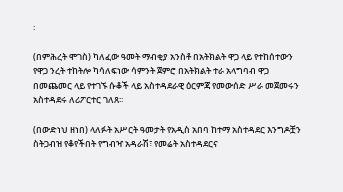፡

(በምሕረት ሞገስ) ካለፈው ዓመት ማብቂያ አንስቶ በአትክልት ዋጋ ላይ የተከሰተውን የዋጋ ንረት ተከትሎ ካሳለፍነው ሳምንት ጀምሮ በአትክልት ተራ አላግባብ ዋጋ በመጨመር ላይ የተገኙ ሱቆች ላይ አስተዳደራዊ ዕርምጃ የመውሰድ ሥራ መጀመሩን አስተዳደሩ ለሪፖርተር ገለጸ፡፡

(በውድነህ ዘነበ) ላለፉት አሥርት ዓመታት የአዲስ አበባ ከተማ አስተዳደር እንግዶቿን ስትጋብዝ የቆየችበት የግብዣ አዳራሽ፣ የመሬት አስተዳደርና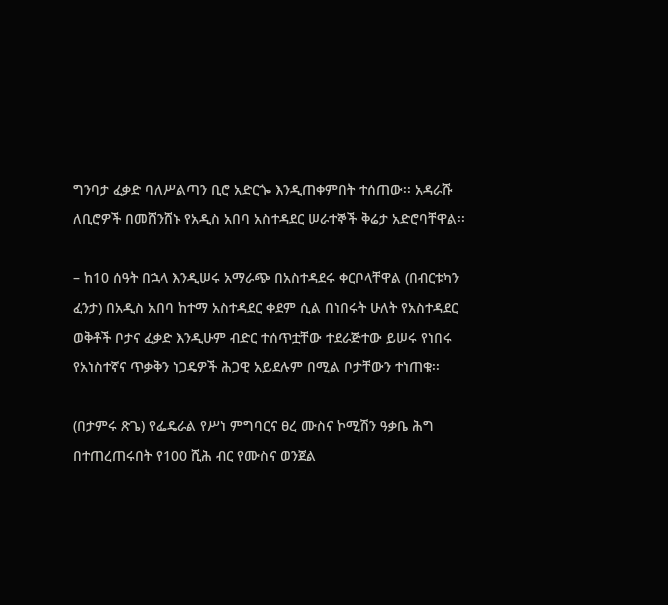ግንባታ ፈቃድ ባለሥልጣን ቢሮ አድርጐ እንዲጠቀምበት ተሰጠው፡፡ አዳራሹ ለቢሮዎች በመሸንሸኑ የአዲስ አበባ አስተዳደር ሠራተኞች ቅሬታ አድሮባቸዋል፡፡

– ከ10 ሰዓት በኋላ እንዲሠሩ አማራጭ በአስተዳደሩ ቀርቦላቸዋል (በብርቱካን ፈንታ) በአዲስ አበባ ከተማ አስተዳደር ቀደም ሲል በነበሩት ሁለት የአስተዳደር ወቅቶች ቦታና ፈቃድ እንዲሁም ብድር ተሰጥቷቸው ተደራጅተው ይሠሩ የነበሩ የአነስተኛና ጥቃቅን ነጋዴዎች ሕጋዊ አይደሉም በሚል ቦታቸውን ተነጠቁ፡፡

(በታምሩ ጽጌ) የፌዴራል የሥነ ምግባርና ፀረ ሙስና ኮሚሽን ዓቃቤ ሕግ በተጠረጠሩበት የ100 ሺሕ ብር የሙስና ወንጀል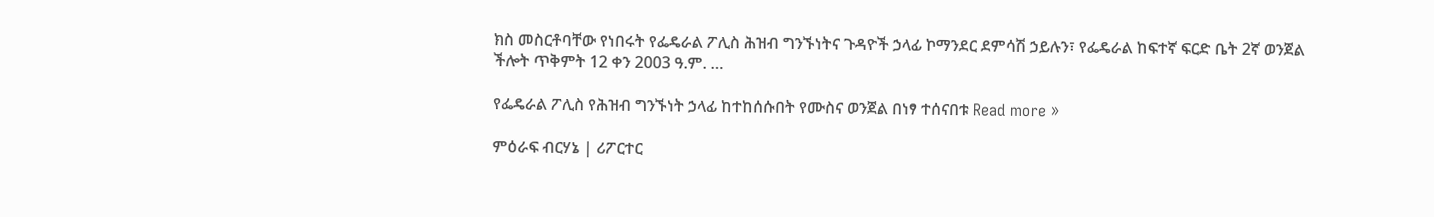ክስ መስርቶባቸው የነበሩት የፌዴራል ፖሊስ ሕዝብ ግንኙነትና ጉዳዮች ኃላፊ ኮማንደር ደምሳሽ ኃይሉን፣ የፌዴራል ከፍተኛ ፍርድ ቤት 2ኛ ወንጀል ችሎት ጥቅምት 12 ቀን 2003 ዓ.ም. …

የፌዴራል ፖሊስ የሕዝብ ግንኙነት ኃላፊ ከተከሰሱበት የሙስና ወንጀል በነፃ ተሰናበቱ Read more »

ምዕራፍ ብርሃኔ | ሪፖርተር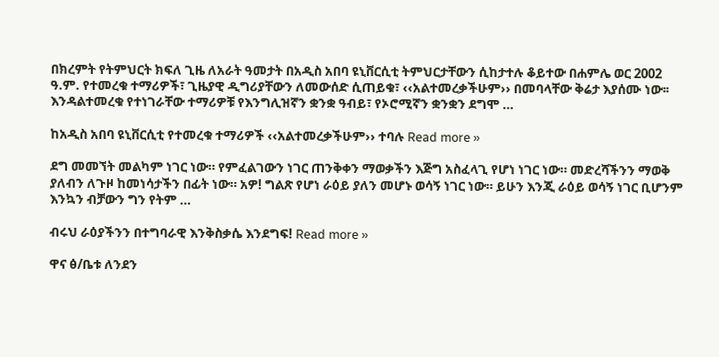በክረምት የትምህርት ክፍለ ጊዜ ለአራት ዓመታት በአዲስ አበባ ዩኒቨርሲቲ ትምህርታቸውን ሲከታተሉ ቆይተው በሐምሌ ወር 2002 ዓ.ም. የተመረቁ ተማሪዎች፣ ጊዜያዊ ዲግሪያቸውን ለመውሰድ ሲጠይቁ፣ ‹‹አልተመረቃችሁም›› በመባላቸው ቅሬታ እያሰሙ ነው፡፡ እንዳልተመረቁ የተነገራቸው ተማሪዎቹ የእንግሊዝኛን ቋንቋ ዓብይ፣ የኦሮሚኛን ቋንቋን ደግሞ …

ከአዲስ አበባ ዩኒቨርሲቲ የተመረቁ ተማሪዎች ‹‹አልተመረቃችሁም›› ተባሉ Read more »

ደግ መመኘት መልካም ነገር ነው። የምፈልገውን ነገር ጠንቅቀን ማወቃችን እጅግ አስፈላጊ የሆነ ነገር ነው። መድረሻችንን ማወቅ ያለብን ለጉዞ ከመነሳታችን በፊት ነው። አዎ! ግልጽ የሆነ ራዕይ ያለን መሆኑ ወሳኝ ነገር ነው። ይሁን እንጂ ራዕይ ወሳኝ ነገር ቢሆንም እንኳን ብቻውን ግን የትም …

ብሩህ ራዕያችንን በተግባራዊ እንቅስቃሴ እንደግፍ! Read more »

ዋና ፅ/ቤቱ ለንደን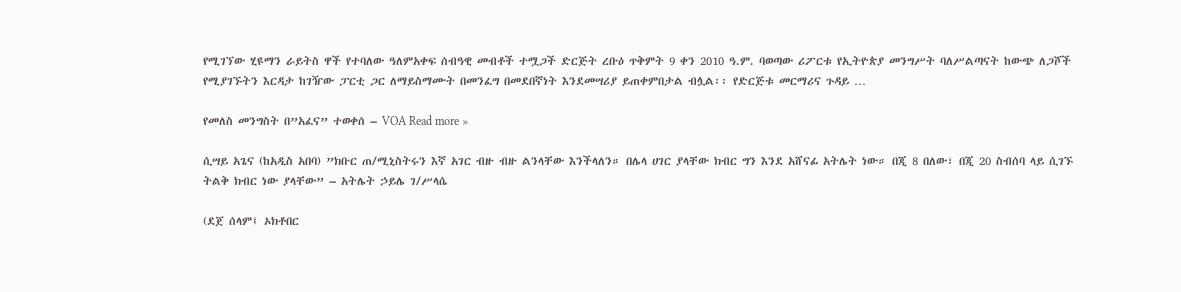የሚገኘው ሂዩማን ራይትስ ዋች የተባለው ዓለምአቀፍ ሰብዓዊ መብቶች ተሟጋች ድርጅት ረቡዕ ጥቅምት 9 ቀን 2010 ዓ.ም. ባወጣው ሪፖርቱ የኢትዮጵያ መንግሥት ባለሥልጣናት ከውጭ ለጋሾች የሚያገኙትን እርዳታ ከገዥው ፓርቲ ጋር ለማይስማሙት በመንፈግ በመደበኛነት እንደመሣሪያ ይጠቀምበታል ብሏል፡፡ የድርጅቱ መርማሪና ጉዳይ …

የመለስ መንግስት በ”አፈና” ተወቀሰ – VOA Read more »

ሲሣይ አጌና (ከአዲስ አበባ) ”ክቡር ጠ/ሚኒስትሩን እኛ አገር ብዙ ብዙ ልንላቸው እንችላለን። በሌላ ሀገር ያላቸው ክብር ግን እንደ አሸናፊ አትሌት ነው። በጂ 8 በለው፣ በጂ 20 ስብሰባ ላይ ሲገኙ ትልቅ ክብር ነው ያላቸው” – አትሌት ኃይሌ ገ/ሥላሴ

(ደጀ ሰላም፤ ኦክቶበር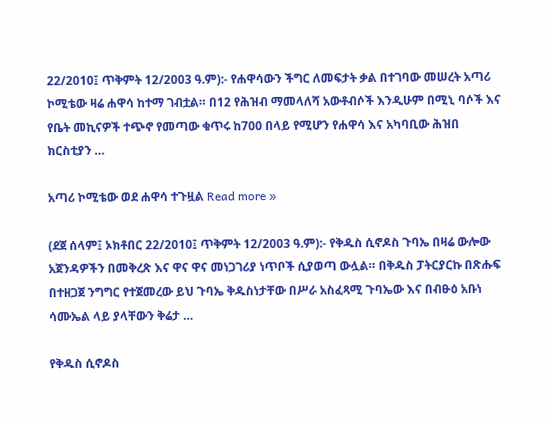22/2010፤ ጥቅምት 12/2003 ዓ.ም):- የሐዋሳውን ችግር ለመፍታት ቃል በተገባው መሠረት አጣሪ ኮሚቴው ዛሬ ሐዋሳ ከተማ ገብቷል። በ12 የሕዝብ ማመላለሻ አውቶብሶች እንዲሁም በሚኒ ባሶች እና የቤት መኪናዎች ተጭኖ የመጣው ቁጥሩ ከ700 በላይ የሚሆን የሐዋሳ እና አካባቢው ሕዝበ ክርስቲያን …

አጣሪ ኮሚቴው ወደ ሐዋሳ ተጉዟል Read more »

(ደጀ ሰላም፤ ኦክቶበር 22/2010፤ ጥቅምት 12/2003 ዓ.ም):- የቅዱስ ሲኖዶስ ጉባኤ በዛሬ ውሎው አጀንዳዎችን በመቅረጽ እና ዋና ዋና መነጋገሪያ ነጥቦች ሲያወጣ ውሏል። በቅዱስ ፓትርያርኩ በጽሑፍ በተዘጋጀ ንግግር የተጀመረው ይህ ጉባኤ ቅዱስነታቸው በሥራ አስፈጻሚ ጉባኤው እና በብፁዕ አቡነ ሳሙኤል ላይ ያላቸውን ቅሬታ …

የቅዱስ ሲኖዶስ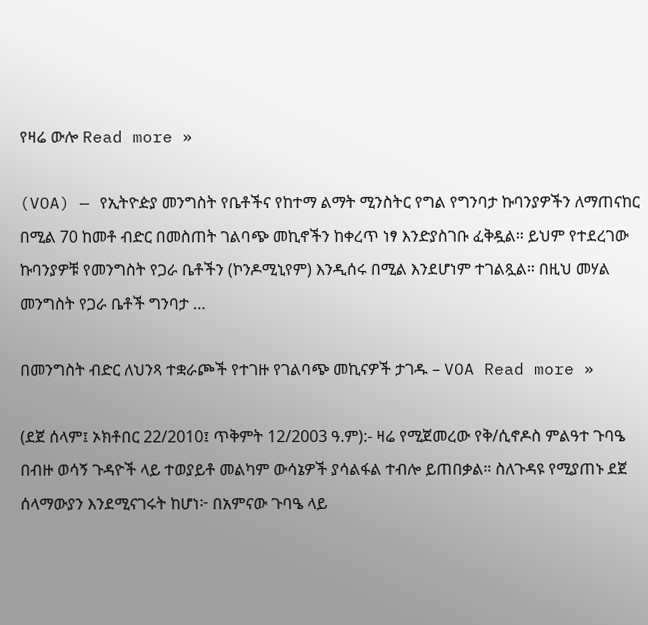የዛሬ ውሎ Read more »

(VOA) — የኢትዮዽያ መንግስት የቤቶችና የከተማ ልማት ሚንስትር የግል የግንባታ ኩባንያዎችን ለማጠናከር በሚል 70 ከመቶ ብድር በመስጠት ገልባጭ መኪኖችን ከቀረጥ ነፃ እንድያስገቡ ፈቅዷል። ይህም የተደረገው ኩባንያዎቹ የመንግስት የጋራ ቤቶችን (ኮንዶሚኒየም) እንዲሰሩ በሚል እንደሆነም ተገልጿል። በዚህ መሃል መንግስት የጋራ ቤቶች ግንባታ …

በመንግስት ብድር ለህንጻ ተቋራጮች የተገዙ የገልባጭ መኪናዎች ታገዱ – VOA Read more »

(ደጀ ሰላም፤ ኦክቶበር 22/2010፤ ጥቅምት 12/2003 ዓ.ም):- ዛሬ የሚጀመረው የቅ/ሲኖዶስ ምልዓተ ጉባዔ በብዙ ወሳኝ ጉዳዮች ላይ ተወያይቶ መልካም ውሳኔዎች ያሳልፋል ተብሎ ይጠበቃል። ስለጉዳዩ የሚያጠኑ ደጀ ሰላማውያን እንደሚናገሩት ከሆነ፦ በአምናው ጉባዔ ላይ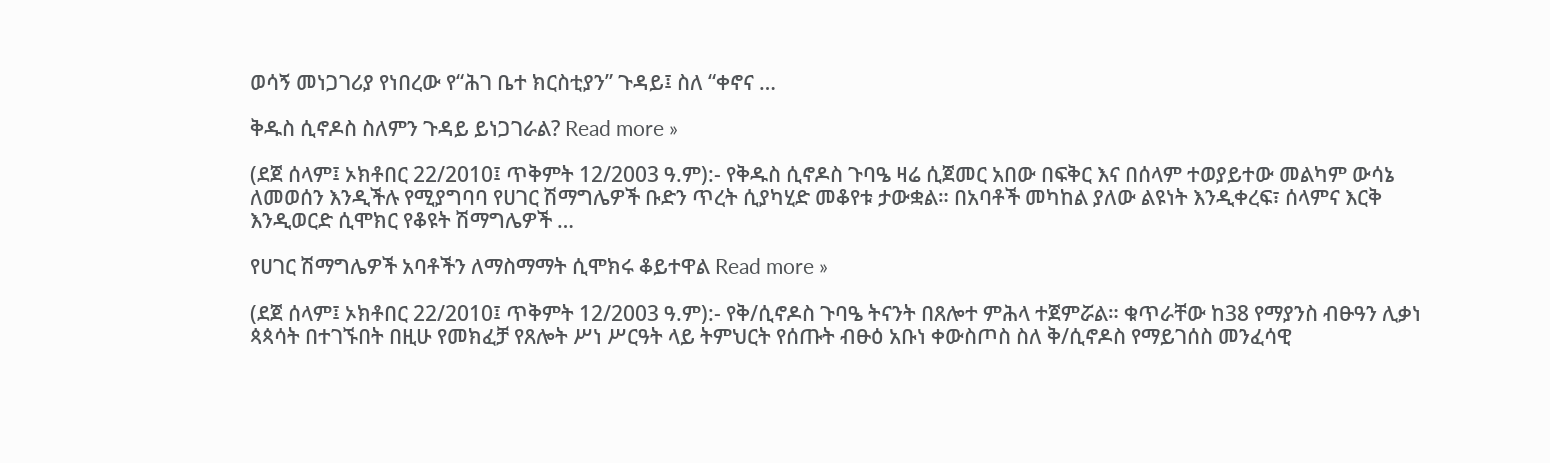ወሳኝ መነጋገሪያ የነበረው የ“ሕገ ቤተ ክርስቲያን” ጉዳይ፤ ስለ “ቀኖና …

ቅዱስ ሲኖዶስ ስለምን ጉዳይ ይነጋገራል? Read more »

(ደጀ ሰላም፤ ኦክቶበር 22/2010፤ ጥቅምት 12/2003 ዓ.ም):- የቅዱስ ሲኖዶስ ጉባዔ ዛሬ ሲጀመር አበው በፍቅር እና በሰላም ተወያይተው መልካም ውሳኔ ለመወሰን እንዲችሉ የሚያግባባ የሀገር ሽማግሌዎች ቡድን ጥረት ሲያካሂድ መቆየቱ ታውቋል። በአባቶች መካከል ያለው ልዩነት እንዲቀረፍ፣ ሰላምና እርቅ እንዲወርድ ሲሞክር የቆዩት ሽማግሌዎች …

የሀገር ሽማግሌዎች አባቶችን ለማስማማት ሲሞክሩ ቆይተዋል Read more »

(ደጀ ሰላም፤ ኦክቶበር 22/2010፤ ጥቅምት 12/2003 ዓ.ም):- የቅ/ሲኖዶስ ጉባዔ ትናንት በጸሎተ ምሕላ ተጀምሯል። ቁጥራቸው ከ38 የማያንስ ብፁዓን ሊቃነ ጳጳሳት በተገኙበት በዚሁ የመክፈቻ የጸሎት ሥነ ሥርዓት ላይ ትምህርት የሰጡት ብፁዕ አቡነ ቀውስጦስ ስለ ቅ/ሲኖዶስ የማይገሰስ መንፈሳዊ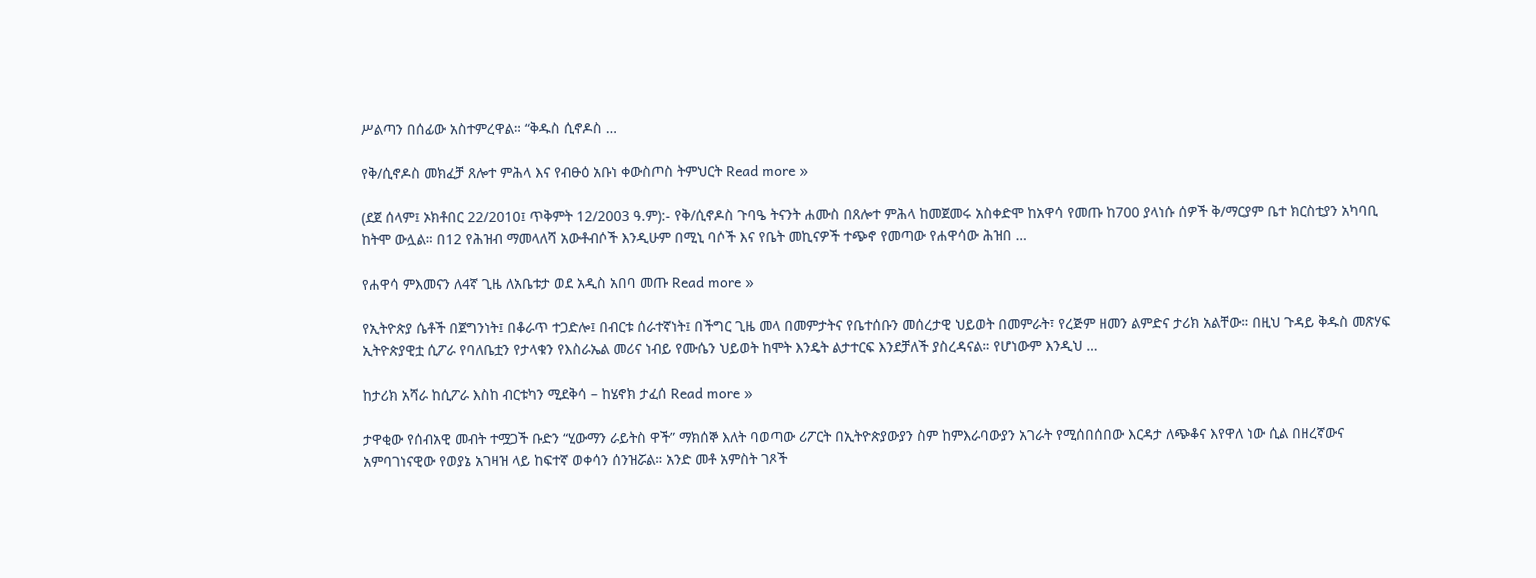ሥልጣን በሰፊው አስተምረዋል። “ቅዱስ ሲኖዶስ …

የቅ/ሲኖዶስ መክፈቻ ጸሎተ ምሕላ እና የብፁዕ አቡነ ቀውስጦስ ትምህርት Read more »

(ደጀ ሰላም፤ ኦክቶበር 22/2010፤ ጥቅምት 12/2003 ዓ.ም):- የቅ/ሲኖዶስ ጉባዔ ትናንት ሐሙስ በጸሎተ ምሕላ ከመጀመሩ አስቀድሞ ከአዋሳ የመጡ ከ700 ያላነሱ ሰዎች ቅ/ማርያም ቤተ ክርስቲያን አካባቢ ከትሞ ውሏል። በ12 የሕዝብ ማመላለሻ አውቶብሶች እንዲሁም በሚኒ ባሶች እና የቤት መኪናዎች ተጭኖ የመጣው የሐዋሳው ሕዝበ …

የሐዋሳ ምእመናን ለ4ኛ ጊዜ ለአቤቱታ ወደ አዲስ አበባ መጡ Read more »

የኢትዮጵያ ሴቶች በጀግንነት፤ በቆራጥ ተጋድሎ፤ በብርቱ ሰራተኛነት፤ በችግር ጊዜ መላ በመምታትና የቤተሰቡን መሰረታዊ ህይወት በመምራት፣ የረጅም ዘመን ልምድና ታሪክ አልቸው። በዚህ ጉዳይ ቅዱስ መጽሃፍ ኢትዮጵያዊቷ ሲፖራ የባለቤቷን የታላቁን የእስራኤል መሪና ነብይ የሙሴን ህይወት ከሞት እንዴት ልታተርፍ እንደቻለች ያስረዳናል። የሆነውም እንዲህ …

ከታሪክ አሻራ ከሲፖራ እስከ ብርቱካን ሚደቅሳ – ከሄኖክ ታፈሰ Read more »

ታዋቂው የሰብአዊ መብት ተሟጋች ቡድን “ሂውማን ራይትስ ዋች” ማክሰኞ እለት ባወጣው ሪፖርት በኢትዮጵያውያን ስም ከምእራባውያን አገራት የሚሰበሰበው እርዳታ ለጭቆና እየዋለ ነው ሲል በዘረኛውና አምባገነናዊው የወያኔ አገዛዝ ላይ ከፍተኛ ወቀሳን ሰንዝሯል። አንድ መቶ አምስት ገጾች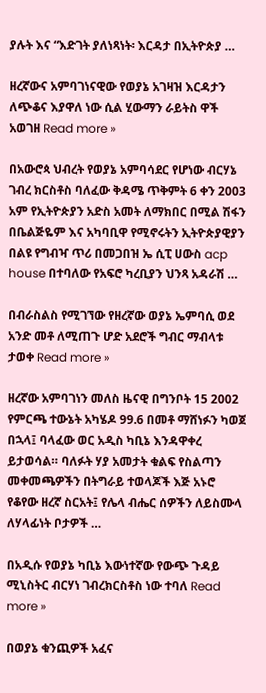ያሉት እና “እድገት ያለነጻነት፡ እርዳታ በኢትዮጵያ …

ዘረኛውና አምባገነናዊው የወያኔ አገዛዝ እርዳታን ለጭቆና እያዋለ ነው ሲል ሂውማን ራይትስ ዋች አወገዘ Read more »

በአውሮጳ ህብረት የወያኔ አምባሳደር የሆነው ብርሃኔ ገብረ ክርስቶስ ባለፈው ቅዳሜ ጥቅምት 6 ቀን 2003 አም የኢትዮጵያን አድስ አመት ለማክበር በሚል ሽፋን በቤልጅዬም እና አካባቢዋ የሚኖሩትን ኢትዮጵያዊያን በልዩ የግብዣ ጥሪ በመጋበዝ ኤ ሲፒ ሀውስ acp house በተባለው የአፍሮ ካረቢያን ህንጻ አዳራሽ …

በብራስልስ የሚገኘው የዘረኛው ወያኔ ኤምባሲ ወደ አንድ መቶ ለሚጠጉ ሆድ አደሮች ግብር ማብላቱ ታወቀ Read more »

ዘረኛው አምባገነን መለስ ዜናዊ በግንቦት 15 2002 የምርጫ ተውኔት አካሄዶ 99.6 በመቶ ማሸነፉን ካወጀ በኋላ፤ ባላፈው ወር አዲስ ካቢኔ እንዳዋቀረ ይታወሳል። ባለፉት ሃያ አመታት ቁልፍ የስልጣን መቀመጫዎችን በትግራይ ተወላጆች እጅ አኑሮ የቆየው ዘረኛ ስርአት፤ የሌላ ብሔር ሰዎችን ለይስሙላ ለሃላፊነት ቦታዎች …

በአዲሱ የወያኔ ካቢኔ እውነተኛው የውጭ ጉዳይ ሚኒስትር ብርሃነ ገብረክርስቶስ ነው ተባለ Read more »

በወያኔ ቁንጪዎች አፈና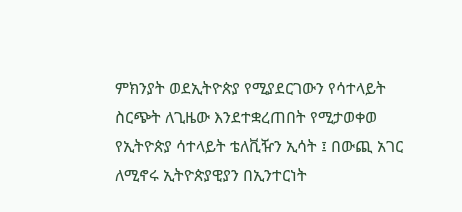ምክንያት ወደኢትዮጵያ የሚያደርገውን የሳተላይት ስርጭት ለጊዜው እንደተቋረጠበት የሚታወቀወ የኢትዮጵያ ሳተላይት ቴለቪዥን ኢሳት ፤ በውጪ አገር ለሚኖሩ ኢትዮጵያዊያን በኢንተርነት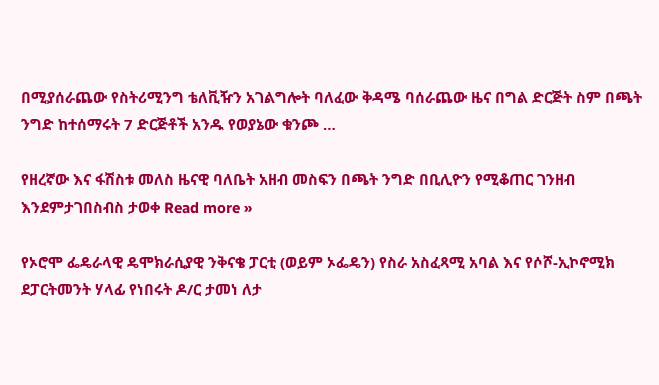በሚያሰራጨው የስትሪሚንግ ቴለቪዥን አገልግሎት ባለፈው ቅዳሜ ባሰራጨው ዜና በግል ድርጅት ስም በጫት ንግድ ከተሰማሩት 7 ድርጅቶች አንዱ የወያኔው ቁንጮ …

የዘረኛው እና ፋሽስቱ መለስ ዜናዊ ባለቤት አዘብ መስፍን በጫት ንግድ በቢሊዮን የሚቆጠር ገንዘብ እንደምታገበስብስ ታወቀ Read more »

የኦሮሞ ፌዴራላዊ ዴሞክራሲያዊ ንቅናቄ ፓርቲ (ወይም ኦፌዴን) የስራ አስፈጻሚ አባል እና የሶሾ-ኢኮኖሚክ ደፓርትመንት ሃላፊ የነበሩት ዶ/ር ታመነ ለታ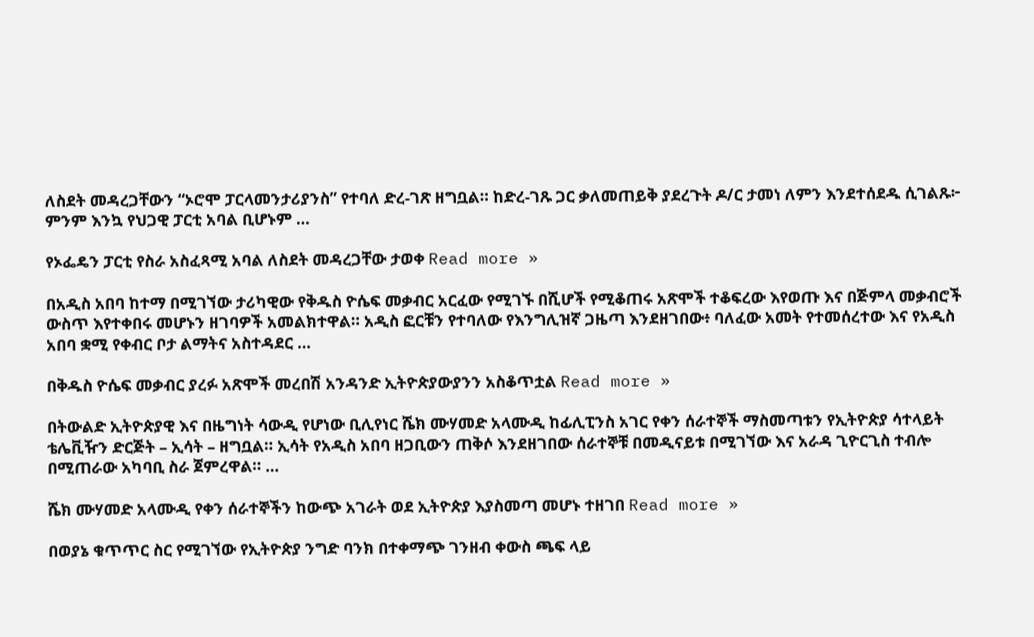ለስደት መዳረጋቸውን “ኦሮሞ ፓርላመንታሪያንስ” የተባለ ድረ-ገጽ ዘግቧል። ከድረ-ገጹ ጋር ቃለመጠይቅ ያደረጉት ዶ/ር ታመነ ለምን እንደተሰደዱ ሲገልጹ፦ ምንም እንኳ የህጋዊ ፓርቲ አባል ቢሆኑም …

የኦፌዴን ፓርቲ የስራ አስፈጻሚ አባል ለስደት መዳረጋቸው ታወቀ Read more »

በአዲስ አበባ ከተማ በሚገኘው ታሪካዊው የቅዱስ ዮሴፍ መቃብር አርፈው የሚገኙ በሺሆች የሚቆጠሩ አጽሞች ተቆፍረው እየወጡ እና በጅምላ መቃብሮች ውስጥ እየተቀበሩ መሆኑን ዘገባዎች አመልክተዋል። አዲስ ፎርቹን የተባለው የእንግሊዝኛ ጋዜጣ እንደዘገበው፥ ባለፈው አመት የተመሰረተው እና የአዲስ አበባ ቋሚ የቀብር ቦታ ልማትና አስተዳደር …

በቅዱስ ዮሴፍ መቃብር ያረፉ አጽሞች መረበሽ አንዳንድ ኢትዮጵያውያንን አስቆጥቷል Read more »

በትውልድ ኢትዮጵያዊ እና በዜግነት ሳውዲ የሆነው ቢሊየነር ሼክ ሙሃመድ አላሙዲ ከፊሊፒንስ አገር የቀን ሰራተኞች ማስመጣቱን የኢትዮጵያ ሳተላይት ቴሌቪዥን ድርጅት – ኢሳት – ዘግቧል። ኢሳት የአዲስ አበባ ዘጋቢውን ጠቅሶ እንደዘገበው ሰራተኞቹ በመዲናይቱ በሚገኘው እና አራዳ ጊዮርጊስ ተብሎ በሚጠራው አካባቢ ስራ ጀምረዋል። …

ሼክ ሙሃመድ አላሙዲ የቀን ሰራተኞችን ከውጭ አገራት ወደ ኢትዮጵያ እያስመጣ መሆኑ ተዘገበ Read more »

በወያኔ ቁጥጥር ስር የሚገኘው የኢትዮጵያ ንግድ ባንክ በተቀማጭ ገንዘብ ቀውስ ጫፍ ላይ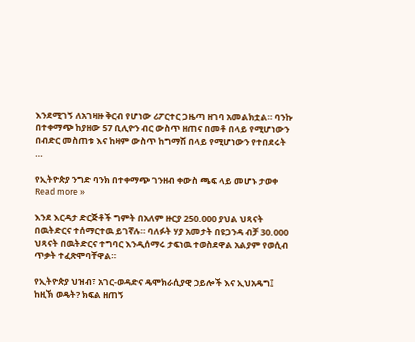እንደሚገኝ ለአገዛዙ ቅርብ የሆነው ሪፖርተር ጋዜጣ ዘገባ አመልክቷል። ባንኩ በተቀማጭ ከያዘው 57 ቢሊዮን ብር ውስጥ ዘጠና በመቶ በላይ የሚሆነውን በብድር መስጠቱ እና ከዛም ውስጥ ከግማሽ በላይ የሚሆነውን የተበደሩት …

የኢትዮጵያ ንግድ ባንክ በተቀማጭ ገንዘብ ቀውስ ጫፍ ላይ መሆኑ ታወቀ Read more »

እንደ እርዳታ ድርጅቶች ግምት በአለም ዙርያ 250.000 ያህል ህጻናት በዉትድርና ተሰማርተዉ ይገኛሉ። ባለፉት ሃያ አመታት በዩጋንዳ ብቻ 30.000 ህጻናት በዉትድርና ተግባር እንዲሰማሩ ታፍነዉ ተወስደዋል አልያም የወሲብ ጥቃት ተፈጽሞባቸዋል።

የኢትዮጵያ ህዝብ፣ አገር-ወዳድና ዴሞክራሲያዊ ኃይሎች እና ኢህአዴግ፤ ከዚኽ ወዴት? ክፍል ዘጠኝ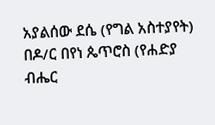አያልሰው ደሴ (የግል አስተያየት) በዶ/ር በየነ ጴጥሮስ (የሐድያ ብሔር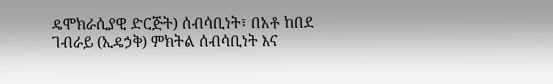ዴሞክራሲያዊ ድርጅት) ሰብሳቢነት፣ በአቶ ከበደ ገብራይ (ኢዴኃቅ) ምክትል ሰብሳቢነት እና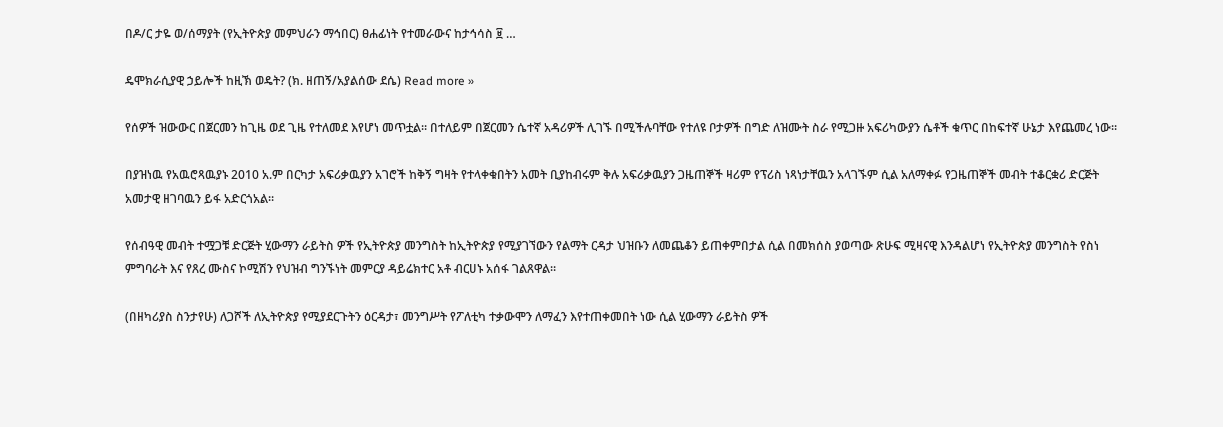በዶ/ር ታዬ ወ/ሰማያት (የኢትዮጵያ መምህራን ማኅበር) ፀሐፊነት የተመራውና ከታኅሳስ ፱ …

ዴሞክራሲያዊ ኃይሎች ከዚኽ ወዴት? (ክ. ዘጠኝ/አያልሰው ደሴ) Read more »

የሰዎች ዝውውር በጀርመን ከጊዜ ወደ ጊዜ የተለመደ እየሆነ መጥቷል። በተለይም በጀርመን ሴተኛ አዳሪዎች ሊገኙ በሚችሉባቸው የተለዩ ቦታዎች በግድ ለዝሙት ስራ የሚጋዙ አፍሪካውያን ሴቶች ቁጥር በከፍተኛ ሁኔታ እየጨመረ ነው።

በያዝነዉ የአዉሮጻዉያኑ 2010 አ.ም በርካታ አፍሪቃዉያን አገሮች ከቅኝ ግዛት የተላቀቁበትን አመት ቢያከብሩም ቅሉ አፍሪቃዉያን ጋዜጠኞች ዛሪም የፕሪስ ነጻነታቸዉን አላገኙም ሲል አለማቀፉ የጋዜጠኞች መብት ተቆርቋሪ ድርጅት አመታዊ ዘገባዉን ይፋ አድርጎአል።

የሰብዓዊ መብት ተሟጋቹ ድርጅት ሂውማን ራይትስ ዎች የኢትዮጵያ መንግስት ከኢትዮጵያ የሚያገኘውን የልማት ርዳታ ህዝቡን ለመጨቆን ይጠቀምበታል ሲል በመክሰስ ያወጣው ጽሁፍ ሚዛናዊ እንዳልሆነ የኢትዮጵያ መንግስት የስነ ምግባራት እና የጸረ ሙስና ኮሚሽን የህዝብ ግንኙነት መምርያ ዳይሬክተር አቶ ብርሀኑ አሰፋ ገልጸዋል።

(በዘካሪያስ ስንታየሁ) ለጋሾች ለኢትዮጵያ የሚያደርጉትን ዕርዳታ፣ መንግሥት የፖለቲካ ተቃውሞን ለማፈን እየተጠቀመበት ነው ሲል ሂውማን ራይትስ ዎች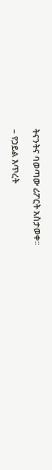ትናንትና ባወጣው ሪፖርት አስታወቀ፡፡

– የኃይል እጥረት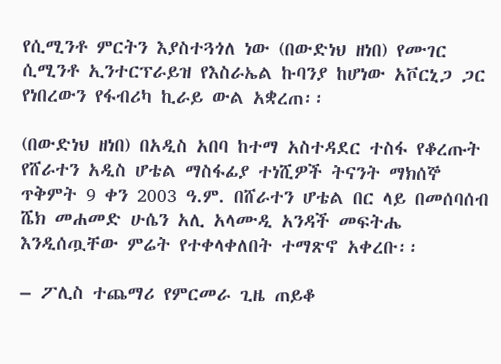የሲሚንቶ ምርትን እያስተጓጎለ ነው (በውድነህ ዘነበ) የሙገር ሲሚንቶ ኢንተርፕራይዝ የእስራኤል ኩባንያ ከሆነው አቮርኒጋ ጋር  የነበረውን የፋብሪካ ኪራይ ውል አቋረጠ፡፡

(በውድነህ ዘነበ) በአዲስ አበባ ከተማ አስተዳደር ተስፋ የቆረጡት የሸራተን አዲስ ሆቴል ማስፋፊያ ተነሺዎች ትናንት ማክሰኞ ጥቅምት 9 ቀን 2003 ዓ.ም. በሸራተን ሆቴል በር ላይ በመሰባሰብ ሼክ መሐመድ ሁሴን አሊ አላሙዲ አንዳች መፍትሔ እንዲሰጧቸው ምሬት የተቀላቀለበት ተማጽኖ አቀረቡ፡፡

– ፖሊስ ተጨማሪ የምርመራ ጊዜ ጠይቆ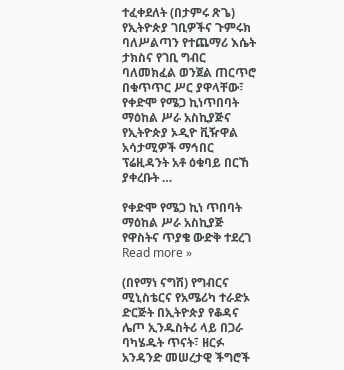ተፈቀደለት (በታምሩ ጽጌ) የኢትዮጵያ ገቢዎችና ጉምሩክ ባለሥልጣን የተጨማሪ እሴት ታክስና የገቢ ግብር ባለመክፈል ወንጀል ጠርጥሮ በቁጥጥር ሥር ያዋላቸው፣ የቀድሞ የሜጋ ኪነጥበባት ማዕከል ሥራ አስኪያጅና የኢትዮጵያ ኦዲዮ ቪዥዋል አሳታሚዎች ማኅበር ፕሬዚዳንት አቶ ዕቁባይ በርኸ ያቀረቡት …

የቀድሞ የሜጋ ኪነ ጥበባት ማዕከል ሥራ አስኪያጅ የዋስትና ጥያቄ ውድቅ ተደረገ Read more »

(በየማነ ናግሽ) የግብርና ሚኒስቴርና የአሜሪካ ተራድኦ ድርጅት በኢትዮጵያ የቆዳና ሌጦ ኢንዱስትሪ ላይ በጋራ ባካሄዱት ጥናት፣ ዘርፉ አንዳንድ መሠረታዊ ችግሮች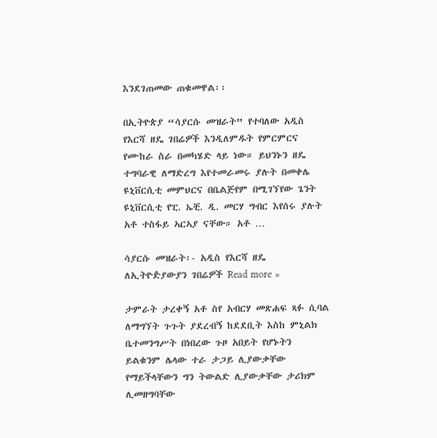እንደገጠመው ጠቁመዋል፡፡

በኢትዮጵያ “ሳያርሱ መዝራት” የተባለው አዲስ የእርሻ ዘዴ ገበሬዎች እንዲለምዱት የምርምርና የሙከራ ስራ በመካሄድ ላይ ነው። ይህንኑን ዘዴ ተግባራዊ ለማድረግ እየተመራመሩ ያሉት በመቀሌ ዩኒቨርሲቲ መምህርና በቤልጅየም በሚገኘየው ጌንት ዩኒቨርሲቲ የፒ. ኤቺ. ዲ. መርሃ ግብር እየሰሩ ያሉት አቶ ተስፋይ ኣርኣያ ናቸው። አቶ …

ሳያርሱ መዝራት፡- አዲስ የእርሻ ዘዴ ለኢትዮዽያውያን ገበሬዎች Read more »

ታምራት ታረቀኝ አቶ ስየ አብርሃ መጽሐፍ ጻፉ ሲባል ለማግኘት ጉጉት ያደረብኝ ከደደቢት እስከ ምኒልክ ቤተመንግሥት በነበረው ጉዞ አበይት የሆኑትን ይልቁንም ሌላው ተራ ታጋይ ሊያውቃቸው የማይችላቸውን ግን ትውልድ ሊያውቃቸው ታሪክም ሊመዘግባቸው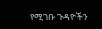የሚገቡ ጉዳዮችን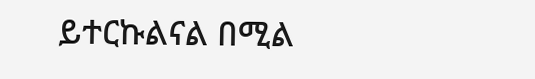ይተርኩልናል በሚል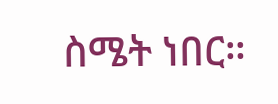ስሜት ነበር።